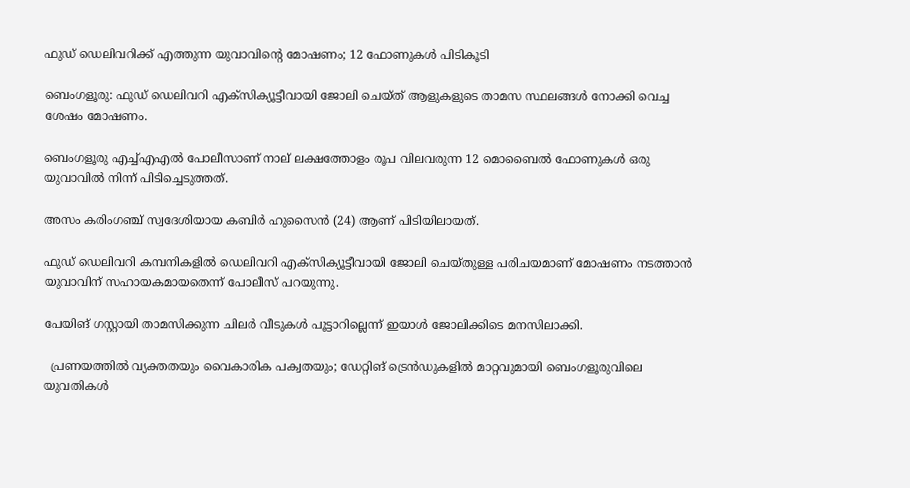ഫുഡ് ഡെലിവറിക്ക് എത്തുന്ന യുവാവിന്റെ മോഷണം; 12 ഫോണുകൾ പിടികൂടി

ബെംഗളൂരു: ഫുഡ് ഡെലിവറി എക്സിക്യൂട്ടീവായി ജോലി ചെയ്ത് ആളുകളുടെ താമസ സ്ഥലങ്ങള്‍ നോക്കി വെച്ച ശേഷം മോഷണം.

ബെംഗളൂരു എച്ച്‌എഎല്‍ പോലീസാണ് നാല് ലക്ഷത്തോളം രൂപ വിലവരുന്ന 12 മൊബൈല്‍ ഫോണുകള്‍ ഒരു യുവാവില്‍ നിന്ന് പിടിച്ചെടുത്തത്.

അസം കരിംഗഞ്ച് സ്വദേശിയായ കബിർ ഹുസൈൻ (24) ആണ് പിടിയിലായത്.

ഫുഡ് ഡെലിവറി കമ്പനികളില്‍ ഡെലിവറി എക്സിക്യൂട്ടീവായി ജോലി ചെയ്തുള്ള പരിചയമാണ് മോഷണം നടത്താൻ യുവാവിന് സഹായകമായതെന്ന് പോലീസ് പറയുന്നു.

പേയിങ് ഗസ്റ്റായി താമസിക്കുന്ന ചിലർ വീടുകള്‍ പൂട്ടാറില്ലെന്ന് ഇയാള്‍ ജോലിക്കിടെ മനസിലാക്കി.

  പ്രണയത്തിൽ വ്യക്തതയും വൈകാരിക പക്വതയും; ഡേറ്റിങ് ട്രെൻഡുകളിൽ മാറ്റവുമായി ബെംഗളൂരുവിലെ യുവതികൾ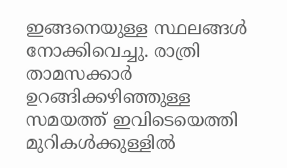ഇങ്ങനെയുള്ള സ്ഥലങ്ങള്‍ നോക്കിവെച്ചു. രാത്രി താമസക്കാർ ഉറങ്ങിക്കഴിഞ്ഞുള്ള സമയത്ത് ഇവിടെയെത്തി മുറികള്‍ക്കുള്ളില്‍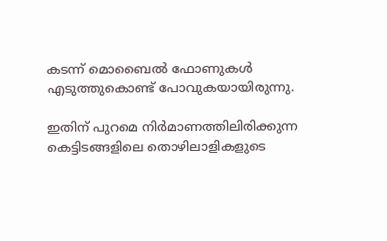കടന്ന് മൊബൈല്‍ ഫോണുകള്‍ എടുത്തുകൊണ്ട് പോവുകയായിരുന്നു.

ഇതിന് പുറമെ നിർമാണത്തിലിരിക്കുന്ന കെട്ടിടങ്ങളിലെ തൊഴിലാളികളുടെ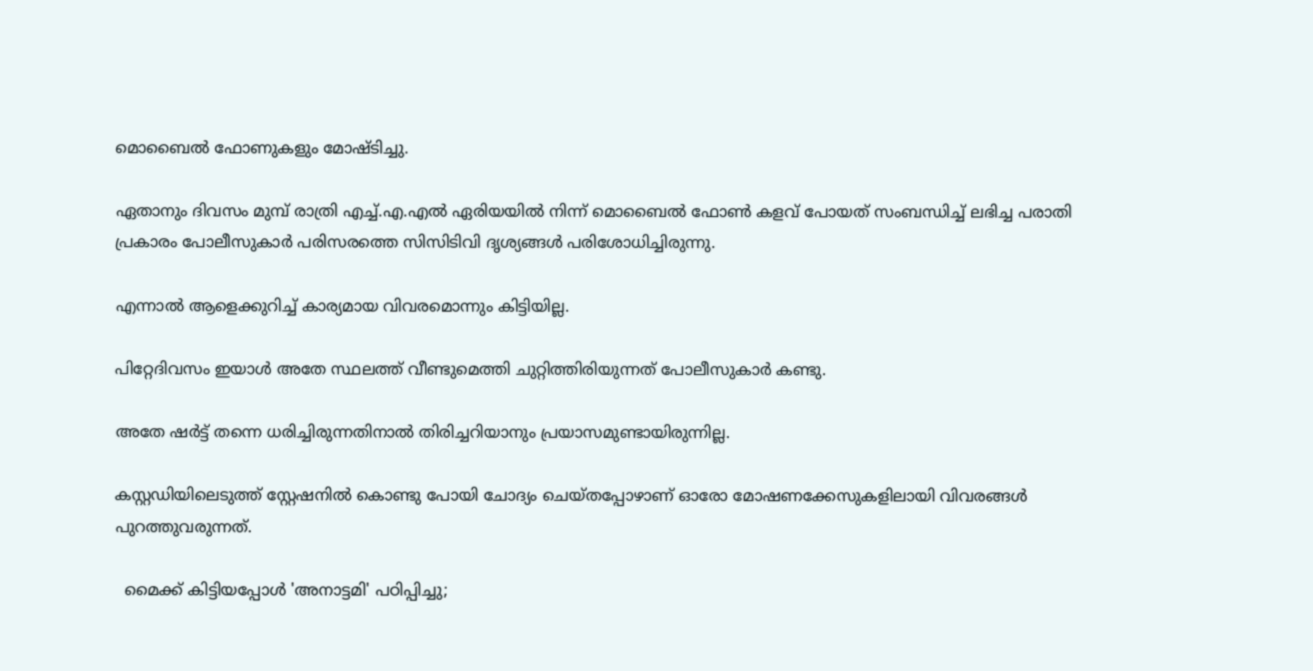മൊബൈല്‍ ഫോണുകളും മോഷ്ടിച്ചു.

ഏതാനും ദിവസം മുമ്പ് രാത്രി എച്ച്‌.എ.എല്‍ ഏരിയയില്‍ നിന്ന് മൊബൈല്‍ ഫോണ്‍ കളവ് പോയത് സംബന്ധിച്ച്‌ ലഭിച്ച പരാതി പ്രകാരം പോലീസുകാർ പരിസരത്തെ സിസിടിവി ദൃശ്യങ്ങള്‍ പരിശോധിച്ചിരുന്നു.

എന്നാല്‍ ആളെക്കുറിച്ച്‌ കാര്യമായ വിവരമൊന്നും കിട്ടിയില്ല.

പിറ്റേദിവസം ഇയാള്‍ അതേ സ്ഥലത്ത് വീണ്ടുമെത്തി ചുറ്റിത്തിരിയുന്നത് പോലീസുകാർ കണ്ടു.

അതേ ഷർട്ട് തന്നെ ധരിച്ചിരുന്നതിനാല്‍ തിരിച്ചറിയാനും പ്രയാസമുണ്ടായിരുന്നില്ല.

കസ്റ്റഡിയിലെടുത്ത് സ്റ്റേഷനില്‍ കൊണ്ടു പോയി ചോദ്യം ചെയ്തപ്പോഴാണ് ഓരോ മോഷണക്കേസുകളിലായി വിവരങ്ങള്‍ പുറത്തുവരുന്നത്.

  മൈക്ക് കിട്ടിയപ്പോൾ 'അനാട്ടമി' പഠിപ്പിച്ചു;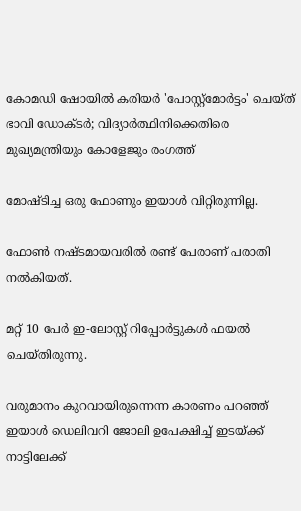കോമഡി ഷോയിൽ കരിയർ 'പോസ്റ്റ്മോർട്ടം' ചെയ്ത് ഭാവി ഡോക്ടർ; വിദ്യാർത്ഥിനിക്കെതിരെ മുഖ്യമന്ത്രിയും കോളേജും രംഗത്ത്

മോഷ്ടിച്ച ഒരു ഫോണും ഇയാള്‍ വിറ്റിരുന്നില്ല.

ഫോണ്‍ നഷ്ടമായവരില്‍ രണ്ട് പേരാണ് പരാതി നല്‍കിയത്.

മറ്റ് 10 പേർ ഇ-ലോസ്റ്റ് റിപ്പോർട്ടുകള്‍ ഫയല്‍ ചെയ്തിരുന്നു.

വരുമാനം കുറവായിരുന്നെന്ന കാരണം പറഞ്ഞ് ഇയാള്‍ ഡെലിവറി ജോലി ഉപേക്ഷിച്ച്‌ ഇടയ്ക്ക് നാട്ടിലേക്ക്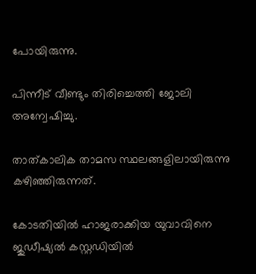പോയിരുന്നു.

പിന്നീട് വീണ്ടും തിരിച്ചെത്തി ജോലി അന്വേഷിച്ചു.

താത്കാലിക താമസ സ്ഥലങ്ങളിലായിരുന്നു കഴിഞ്ഞിരുന്നത്.

കോടതിയില്‍ ഹാജരാക്കിയ യുവാവിനെ ജുഡീഷ്യല്‍ കസ്റ്റഡിയില്‍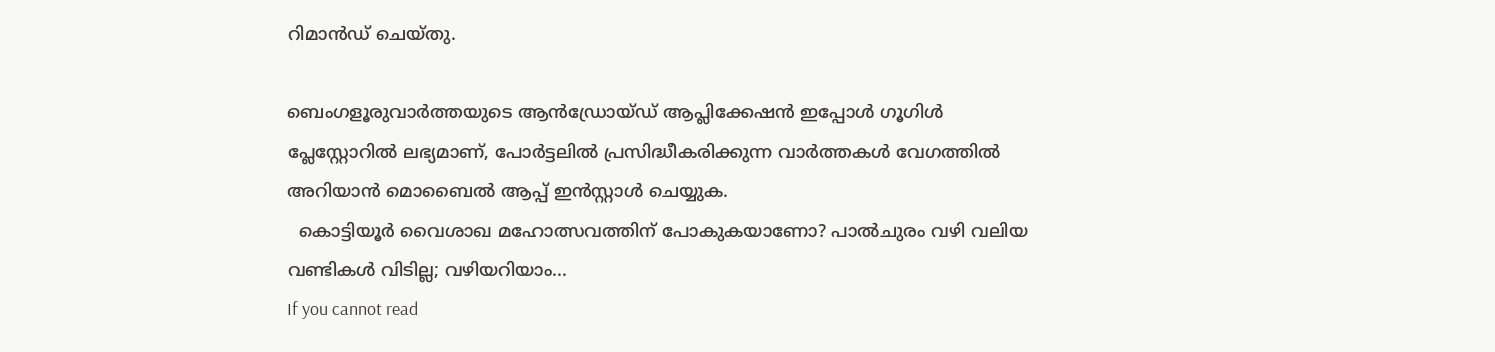റിമാൻഡ് ചെയ്തു.

ബെംഗളൂരുവാർത്തയുടെ ആൻഡ്രോയ്ഡ് ആപ്ലിക്കേഷൻ ഇപ്പോൾ ഗൂഗിൾ പ്ലേസ്റ്റോറിൽ ലഭ്യമാണ്, പോർട്ടലിൽ പ്രസിദ്ധീകരിക്കുന്ന വാർത്തകൾ വേഗത്തിൽ അറിയാൻ മൊബൈൽ ആപ്പ് ഇൻസ്റ്റാൾ ചെയ്യുക.
  കൊട്ടിയൂർ വൈശാഖ മഹോത്സവത്തിന് പോകുകയാണോ? പാൽചുരം വഴി വലിയ വണ്ടികൾ വിടില്ല; വഴിയറിയാം...
If you cannot read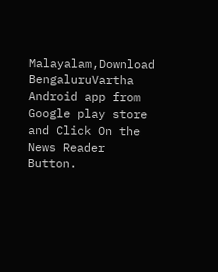Malayalam,Download BengaluruVartha Android app from Google play store and Click On the News Reader Button.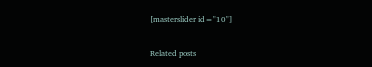[masterslider id="10"]

Related posts